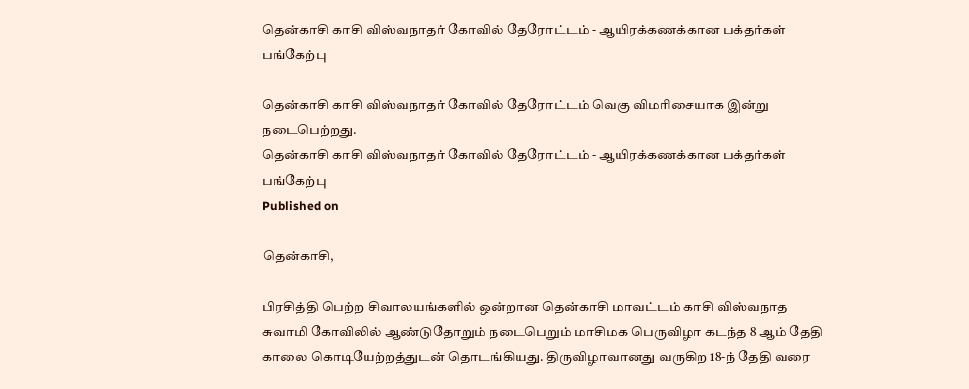தென்காசி காசி விஸ்வநாதர் கோவில் தேரோட்டம் - ஆயிரக்கணக்கான பக்தர்கள் பங்கேற்பு

தென்காசி காசி விஸ்வநாதர் கோவில் தேரோட்டம் வெகு விமரிசையாக இன்று நடைபெற்றது.
தென்காசி காசி விஸ்வநாதர் கோவில் தேரோட்டம் - ஆயிரக்கணக்கான பக்தர்கள் பங்கேற்பு
Published on

தென்காசி,

பிரசித்தி பெற்ற சிவாலயங்களில் ஒன்றான தென்காசி மாவட்டம் காசி விஸ்வநாத சுவாமி கோவிலில் ஆண்டுதோறும் நடைபெறும் மாசிமக பெருவிழா கடந்த 8 ஆம் தேதி காலை கொடியேற்றத்துடன் தொடங்கியது. திருவிழாவானது வருகிற 18-ந் தேதி வரை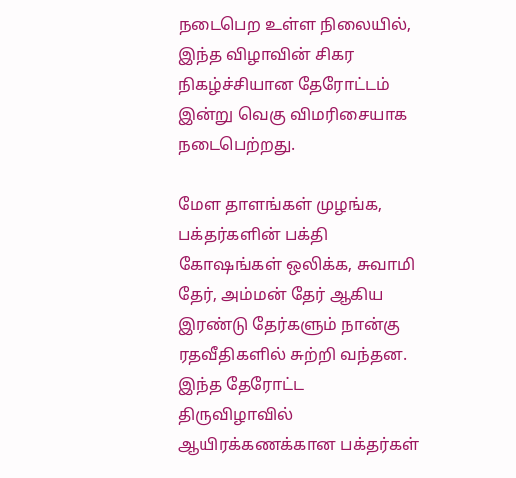நடைபெற உள்ள நிலையில், இந்த விழாவின் சிகர நிகழ்ச்சியான தேரோட்டம் இன்று வெகு விமரிசையாக நடைபெற்றது.

மேள தாளங்கள் முழங்க, பக்தர்களின் பக்தி கோஷங்கள் ஒலிக்க, சுவாமி தேர், அம்மன் தேர் ஆகிய இரண்டு தேர்களும் நான்கு ரதவீதிகளில் சுற்றி வந்தன. இந்த தேரோட்ட திருவிழாவில் ஆயிரக்கணக்கான பக்தர்கள்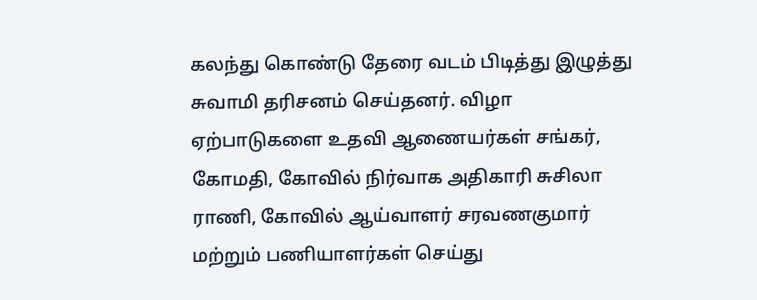கலந்து கொண்டு தேரை வடம் பிடித்து இழுத்து சுவாமி தரிசனம் செய்தனர். விழா ஏற்பாடுகளை உதவி ஆணையர்கள் சங்கர், கோமதி, கோவில் நிர்வாக அதிகாரி சுசிலா ராணி, கோவில் ஆய்வாளர் சரவணகுமார் மற்றும் பணியாளர்கள் செய்து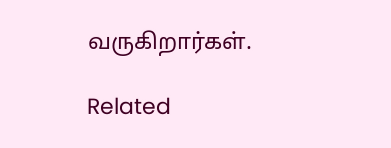வருகிறார்கள்.

Related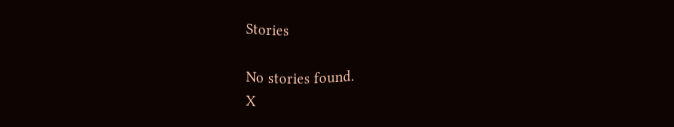Stories

No stories found.
X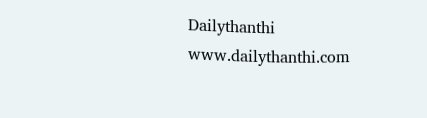Dailythanthi
www.dailythanthi.com